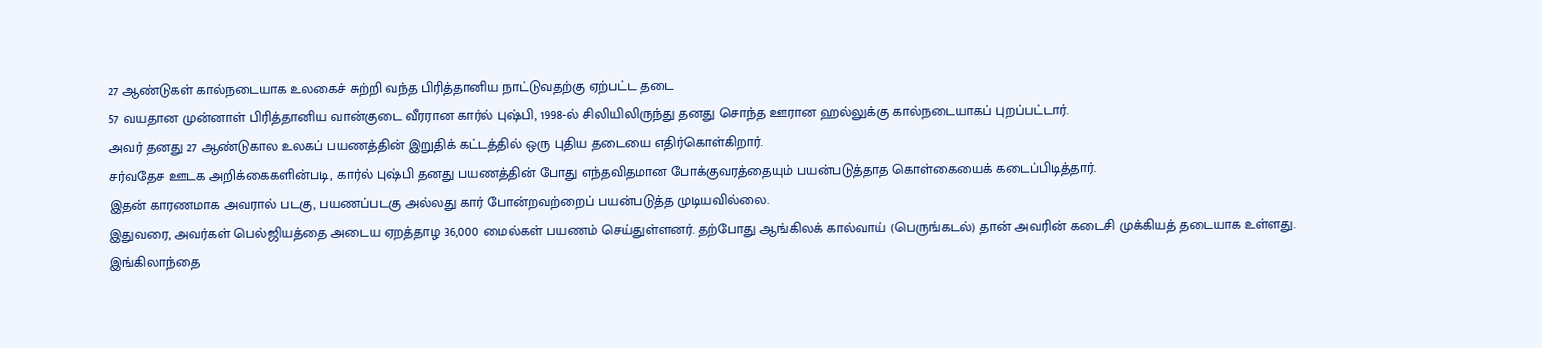27 ஆண்டுகள் கால்நடையாக உலகைச் சுற்றி வந்த பிரித்தானிய நாட்டுவதற்கு ஏற்பட்ட தடை
57 வயதான முன்னாள் பிரித்தானிய வான்குடை வீரரான கார்ல் புஷ்பி, 1998-ல் சிலியிலிருந்து தனது சொந்த ஊரான ஹல்லுக்கு கால்நடையாகப் புறப்பட்டார்.
அவர் தனது 27 ஆண்டுகால உலகப் பயணத்தின் இறுதிக் கட்டத்தில் ஒரு புதிய தடையை எதிர்கொள்கிறார்.
சர்வதேச ஊடக அறிக்கைகளின்படி, கார்ல் புஷ்பி தனது பயணத்தின் போது எந்தவிதமான போக்குவரத்தையும் பயன்படுத்தாத கொள்கையைக் கடைப்பிடித்தார்.
இதன் காரணமாக அவரால் படகு, பயணப்படகு அல்லது கார் போன்றவற்றைப் பயன்படுத்த முடியவில்லை.
இதுவரை, அவர்கள் பெல்ஜியத்தை அடைய ஏறத்தாழ 36,000 மைல்கள் பயணம் செய்துள்ளனர். தற்போது ஆங்கிலக் கால்வாய் (பெருங்கடல்) தான் அவரின் கடைசி முக்கியத் தடையாக உள்ளது.
இங்கிலாந்தை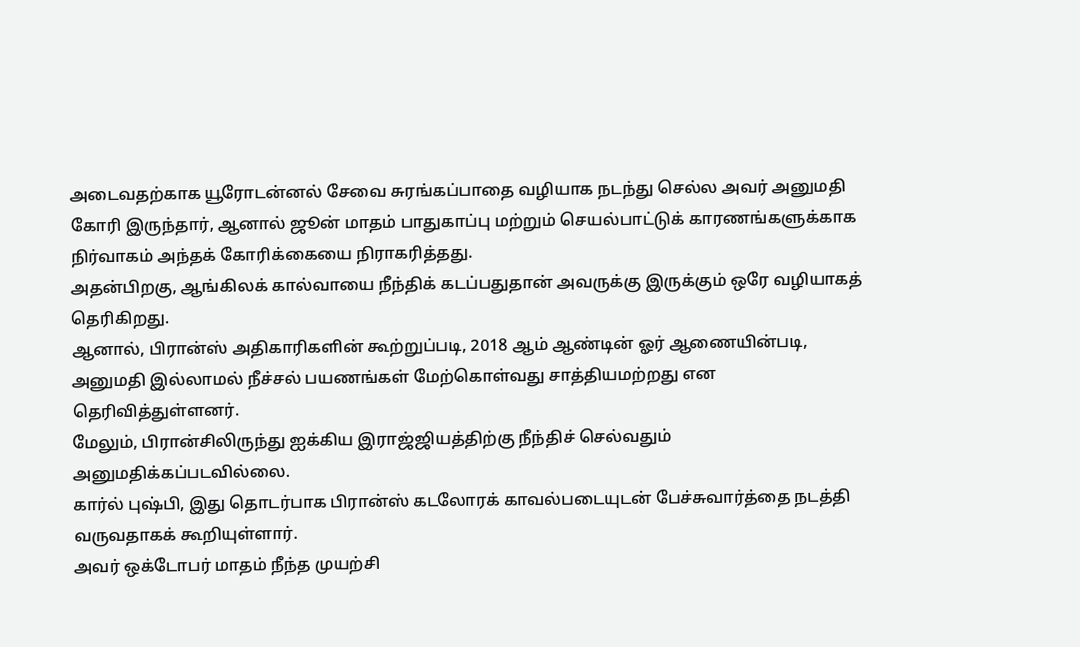அடைவதற்காக யூரோடன்னல் சேவை சுரங்கப்பாதை வழியாக நடந்து செல்ல அவர் அனுமதி கோரி இருந்தார், ஆனால் ஜூன் மாதம் பாதுகாப்பு மற்றும் செயல்பாட்டுக் காரணங்களுக்காக நிர்வாகம் அந்தக் கோரிக்கையை நிராகரித்தது.
அதன்பிறகு, ஆங்கிலக் கால்வாயை நீந்திக் கடப்பதுதான் அவருக்கு இருக்கும் ஒரே வழியாகத் தெரிகிறது.
ஆனால், பிரான்ஸ் அதிகாரிகளின் கூற்றுப்படி, 2018 ஆம் ஆண்டின் ஓர் ஆணையின்படி, அனுமதி இல்லாமல் நீச்சல் பயணங்கள் மேற்கொள்வது சாத்தியமற்றது என தெரிவித்துள்ளனர்.
மேலும், பிரான்சிலிருந்து ஐக்கிய இராஜ்ஜியத்திற்கு நீந்திச் செல்வதும் அனுமதிக்கப்படவில்லை.
கார்ல் புஷ்பி, இது தொடர்பாக பிரான்ஸ் கடலோரக் காவல்படையுடன் பேச்சுவார்த்தை நடத்தி வருவதாகக் கூறியுள்ளார்.
அவர் ஒக்டோபர் மாதம் நீந்த முயற்சி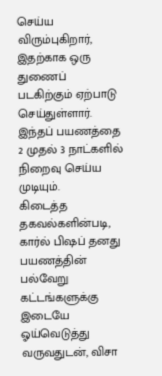செய்ய விரும்புகிறார், இதற்காக ஒரு துணைப் படகிற்கும் ஏற்பாடு செய்துள்ளார். இந்தப் பயணத்தை 2 முதல் 3 நாட்களில் நிறைவு செய்ய முடியும்.
கிடைத்த தகவல்களின்படி, கார்ல் பிஷப் தனது பயணத்தின் பல்வேறு கட்டங்களுக்கு இடையே ஓய்வெடுத்து வருவதுடன், விசா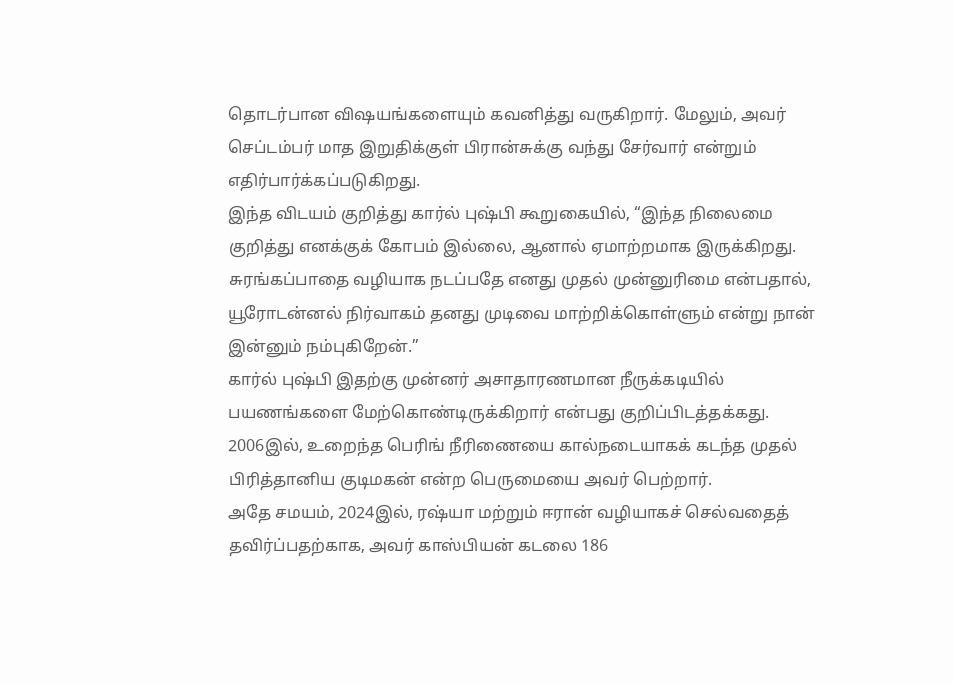தொடர்பான விஷயங்களையும் கவனித்து வருகிறார். மேலும், அவர் செப்டம்பர் மாத இறுதிக்குள் பிரான்சுக்கு வந்து சேர்வார் என்றும் எதிர்பார்க்கப்படுகிறது.
இந்த விடயம் குறித்து கார்ல் புஷ்பி கூறுகையில், “இந்த நிலைமை குறித்து எனக்குக் கோபம் இல்லை, ஆனால் ஏமாற்றமாக இருக்கிறது.
சுரங்கப்பாதை வழியாக நடப்பதே எனது முதல் முன்னுரிமை என்பதால், யூரோடன்னல் நிர்வாகம் தனது முடிவை மாற்றிக்கொள்ளும் என்று நான் இன்னும் நம்புகிறேன்.”
கார்ல் புஷ்பி இதற்கு முன்னர் அசாதாரணமான நீருக்கடியில் பயணங்களை மேற்கொண்டிருக்கிறார் என்பது குறிப்பிடத்தக்கது.
2006இல், உறைந்த பெரிங் நீரிணையை கால்நடையாகக் கடந்த முதல் பிரித்தானிய குடிமகன் என்ற பெருமையை அவர் பெற்றார்.
அதே சமயம், 2024இல், ரஷ்யா மற்றும் ஈரான் வழியாகச் செல்வதைத் தவிர்ப்பதற்காக, அவர் காஸ்பியன் கடலை 186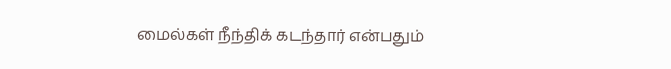மைல்கள் நீந்திக் கடந்தார் என்பதும்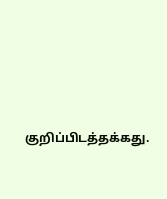குறிப்பிடத்தக்கது.